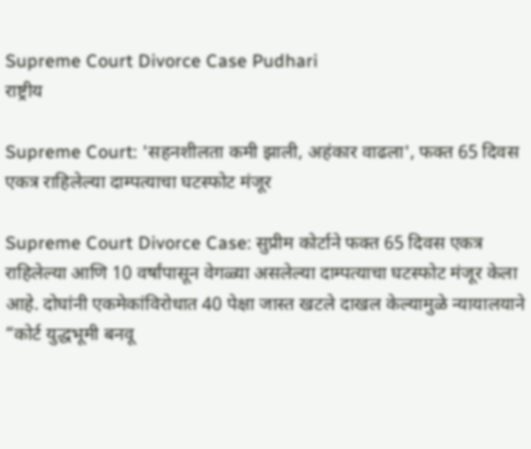Supreme Court Divorce Case Pudhari
राष्ट्रीय

Supreme Court: 'सहनशीलता कमी झाली, अहंकार वाढला', फक्त 65 दिवस एकत्र राहिलेल्या दाम्पत्याचा घटस्फोट मंजूर

Supreme Court Divorce Case: सुप्रीम कोर्टाने फक्त 65 दिवस एकत्र राहिलेल्या आणि 10 वर्षांपासून वेगळ्या असलेल्या दाम्पत्याचा घटस्फोट मंजूर केला आहे. दोघांनी एकमेकांविरोधात 40 पेक्षा जास्त खटले दाखल केल्यामुळे न्यायालयाने “कोर्ट युद्धभूमी बनवू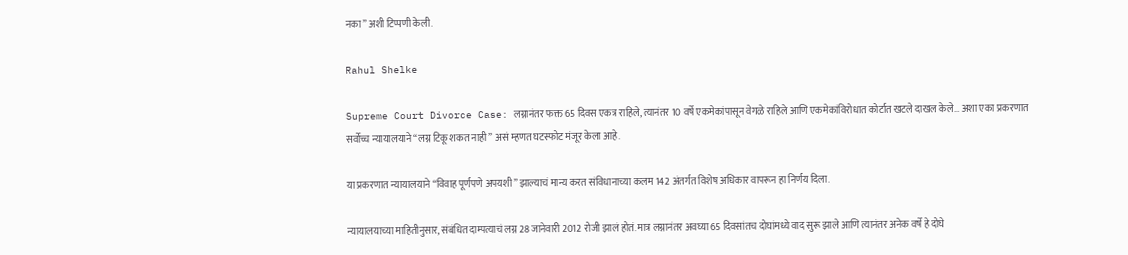नका” अशी टिप्पणी केली.

Rahul Shelke

Supreme Court Divorce Case: लग्नानंतर फक्त 65 दिवस एकत्र राहिले, त्यानंतर 10 वर्षे एकमेकांपासून वेगळे राहिले आणि एकमेकांविरोधात कोर्टात खटले दाखल केले… अशा एका प्रकरणात सर्वोच्च न्यायालयाने “लग्न टिकू शकत नाही” असं म्हणत घटस्फोट मंजूर केला आहे.

या प्रकरणात न्यायालयाने “विवाह पूर्णपणे अपयशी” झाल्याचं मान्य करत संविधानाच्या कलम 142 अंतर्गत विशेष अधिकार वापरून हा निर्णय दिला.

न्यायालयाच्या माहितीनुसार, संबंधित दाम्पत्याचं लग्न 28 जानेवारी 2012 रोजी झालं होतं. मात्र लग्नानंतर अवघ्या 65 दिवसांतच दोघांमध्ये वाद सुरू झाले आणि त्यानंतर अनेक वर्षे हे दोघे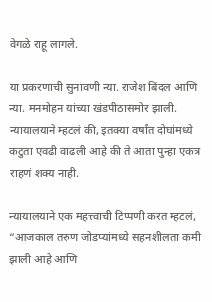वेगळे राहू लागले.

या प्रकरणाची सुनावणी न्या. राजेश बिंदल आणि न्या. मनमोहन यांच्या खंडपीठासमोर झाली. न्यायालयाने म्हटलं की, इतक्या वर्षांत दोघांमध्ये कटुता एवढी वाढली आहे की ते आता पुन्हा एकत्र राहणं शक्य नाही.

न्यायालयाने एक महत्त्वाची टिप्पणी करत म्हटलं, “आजकाल तरुण जोडप्यांमध्ये सहनशीलता कमी झाली आहे आणि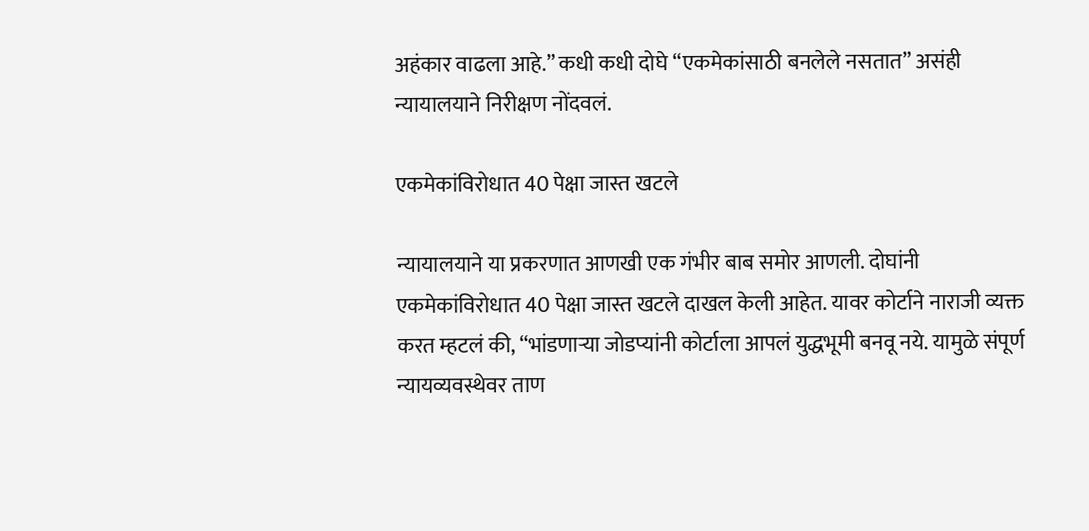अहंकार वाढला आहे.” कधी कधी दोघे “एकमेकांसाठी बनलेले नसतात” असंही न्यायालयाने निरीक्षण नोंदवलं.

एकमेकांविरोधात 40 पेक्षा जास्त खटले

न्यायालयाने या प्रकरणात आणखी एक गंभीर बाब समोर आणली. दोघांनी एकमेकांविरोधात 40 पेक्षा जास्त खटले दाखल केली आहेत. यावर कोर्टाने नाराजी व्यक्त करत म्हटलं की, “भांडणाऱ्या जोडप्यांनी कोर्टाला आपलं युद्धभूमी बनवू नये. यामुळे संपूर्ण न्यायव्यवस्थेवर ताण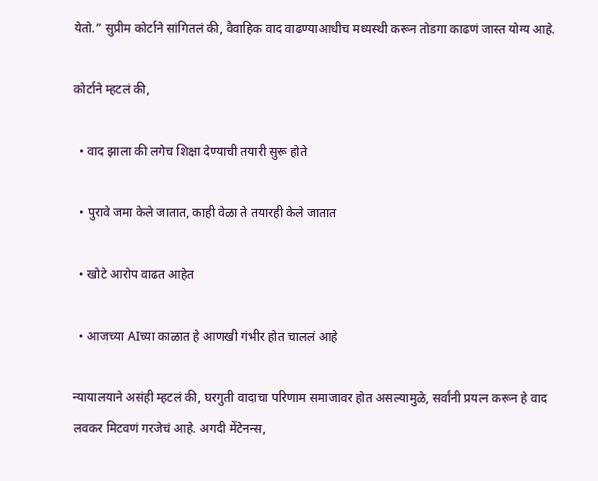येतो.” सुप्रीम कोर्टाने सांगितलं की, वैवाहिक वाद वाढण्याआधीच मध्यस्थी करून तोडगा काढणं जास्त योग्य आहे.

कोर्टाने म्हटलं की,

  • वाद झाला की लगेच शिक्षा देण्याची तयारी सुरू होते

  • पुरावे जमा केले जातात, काही वेळा ते तयारही केले जातात

  • खोटे आरोप वाढत आहेत

  • आजच्या AIच्या काळात हे आणखी गंभीर होत चाललं आहे

न्यायालयाने असंही म्हटलं की, घरगुती वादाचा परिणाम समाजावर होत असल्यामुळे, सर्वांनी प्रयत्न करून हे वाद लवकर मिटवणं गरजेचं आहे. अगदी मेंटेनन्स,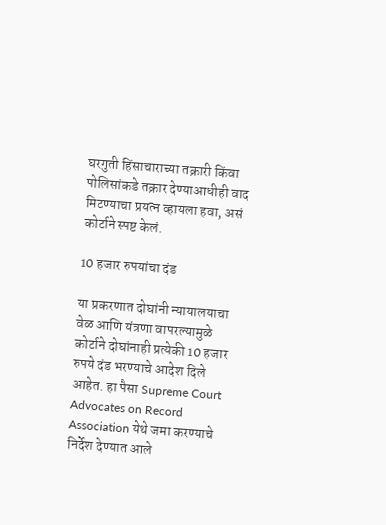घरगुती हिंसाचाराच्या तक्रारी किंवा पोलिसांकडे तक्रार देण्याआधीही वाद मिटण्याचा प्रयत्न व्हायला हवा, असं कोर्टाने स्पष्ट केलं.

10 हजार रुपयांचा दंड

या प्रकरणात दोघांनी न्यायालयाचा वेळ आणि यंत्रणा वापरल्यामुळे कोर्टाने दोघांनाही प्रत्येकी 10 हजार रुपये दंड भरण्याचे आदेश दिले आहेत. हा पैसा Supreme Court Advocates on Record Association येथे जमा करण्याचे निर्देश देण्यात आले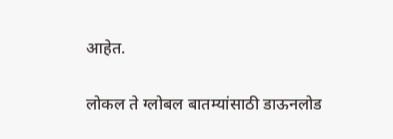आहेत.

लोकल ते ग्लोबल बातम्यांसाठी डाऊनलोड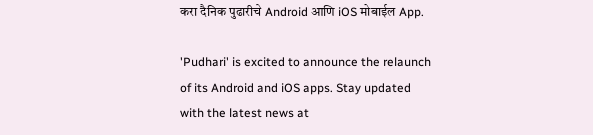करा दैनिक पुढारीचे Android आणि iOS मोबाईल App.

'Pudhari' is excited to announce the relaunch of its Android and iOS apps. Stay updated with the latest news at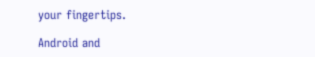your fingertips.

Android and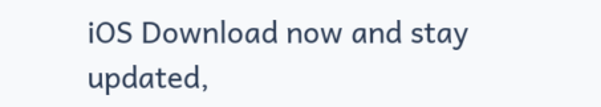iOS Download now and stay updated,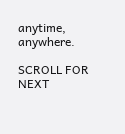anytime, anywhere.

SCROLL FOR NEXT